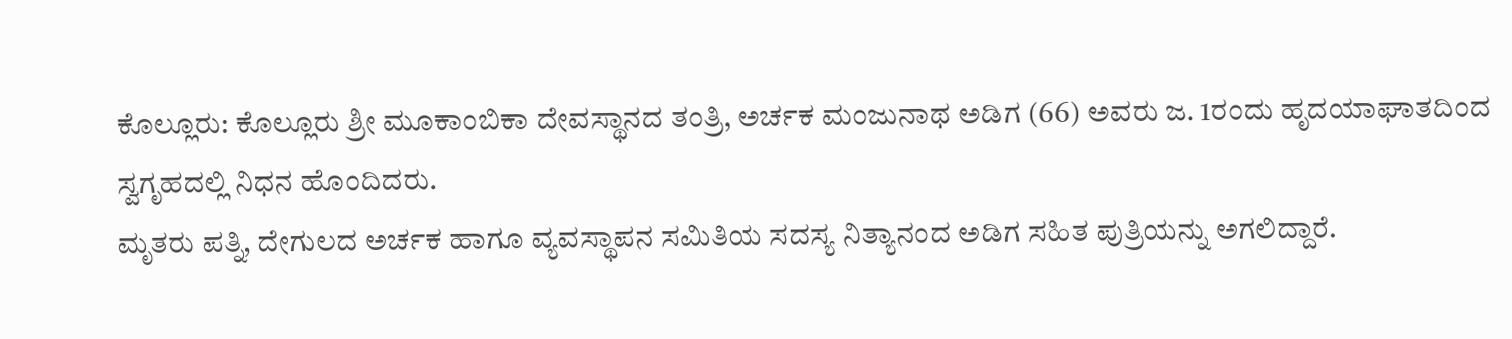ಕೊಲ್ಲೂರು: ಕೊಲ್ಲೂರು ಶ್ರೀ ಮೂಕಾಂಬಿಕಾ ದೇವಸ್ಥಾನದ ತಂತ್ರಿ, ಅರ್ಚಕ ಮಂಜುನಾಥ ಅಡಿಗ (66) ಅವರು ಜ. 1ರಂದು ಹೃದಯಾಘಾತದಿಂದ ಸ್ವಗೃಹದಲ್ಲಿ ನಿಧನ ಹೊಂದಿದರು.
ಮೃತರು ಪತ್ನಿ, ದೇಗುಲದ ಅರ್ಚಕ ಹಾಗೂ ವ್ಯವಸ್ಥಾಪನ ಸಮಿತಿಯ ಸದಸ್ಯ ನಿತ್ಯಾನಂದ ಅಡಿಗ ಸಹಿತ ಪುತ್ರಿಯನ್ನು ಅಗಲಿದ್ದಾರೆ.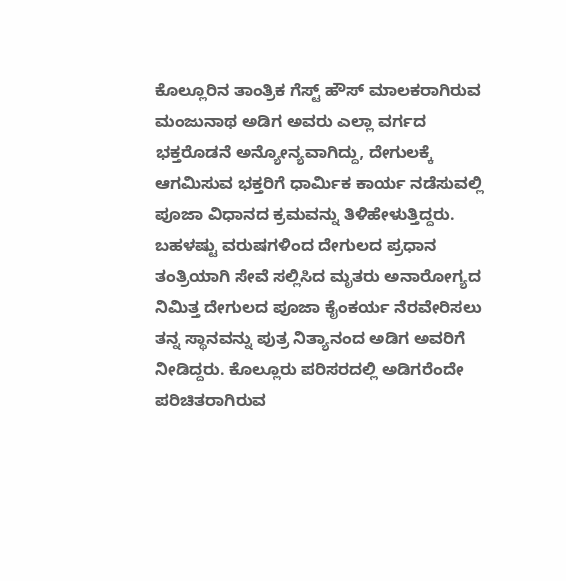ಕೊಲ್ಲೂರಿನ ತಾಂತ್ರಿಕ ಗೆಸ್ಟ್ ಹೌಸ್ ಮಾಲಕರಾಗಿರುವ ಮಂಜುನಾಥ ಅಡಿಗ ಅವರು ಎಲ್ಲಾ ವರ್ಗದ ಭಕ್ತರೊಡನೆ ಅನ್ಯೋನ್ಯವಾಗಿದ್ದು, ದೇಗುಲಕ್ಕೆ ಆಗಮಿಸುವ ಭಕ್ತರಿಗೆ ಧಾರ್ಮಿಕ ಕಾರ್ಯ ನಡೆಸುವಲ್ಲಿ ಪೂಜಾ ವಿಧಾನದ ಕ್ರಮವನ್ನು ತಿಳಿಹೇಳುತ್ತಿದ್ದರು. ಬಹಳಷ್ಟು ವರುಷಗಳಿಂದ ದೇಗುಲದ ಪ್ರಧಾನ ತಂತ್ರಿಯಾಗಿ ಸೇವೆ ಸಲ್ಲಿಸಿದ ಮೃತರು ಅನಾರೋಗ್ಯದ ನಿಮಿತ್ತ ದೇಗುಲದ ಪೂಜಾ ಕೈಂಕರ್ಯ ನೆರವೇರಿಸಲು ತನ್ನ ಸ್ಥಾನವನ್ನು ಪುತ್ರ ನಿತ್ಯಾನಂದ ಅಡಿಗ ಅವರಿಗೆ ನೀಡಿದ್ದರು. ಕೊಲ್ಲೂರು ಪರಿಸರದಲ್ಲಿ ಅಡಿಗರೆಂದೇ ಪರಿಚಿತರಾಗಿರುವ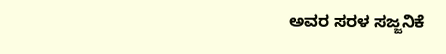ಅವರ ಸರಳ ಸಜ್ಜನಿಕೆ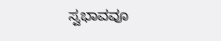ಸ್ವಭಾವವೂ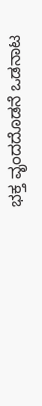ಭಕ್ತ ವೃಂದದೊಡನೆ ಒಡನಾಟ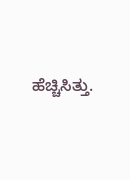ಹೆಚ್ಚಿಸಿತ್ತು.